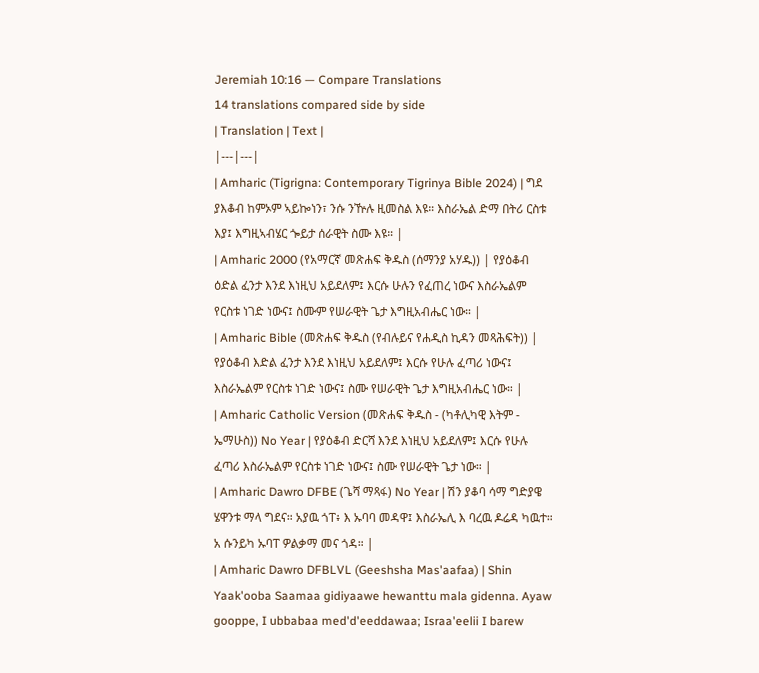Jeremiah 10:16 — Compare Translations
14 translations compared side by side
| Translation | Text |
|---|---|
| Amharic (Tigrigna: Contemporary Tigrinya Bible 2024) | ግደ ያእቆብ ከምኦም ኣይኰነን፣ ንሱ ንዅሉ ዚመስል እዩ። እስራኤል ድማ በትሪ ርስቱ እያ፤ እግዚኣብሄር ጐይታ ሰራዊት ስሙ እዩ። |
| Amharic 2000 (የአማርኛ መጽሐፍ ቅዱስ (ሰማንያ አሃዱ)) | የያዕቆብ ዕድል ፈንታ እንደ እነዚህ አይደለም፤ እርሱ ሁሉን የፈጠረ ነውና እስራኤልም የርስቱ ነገድ ነውና፤ ስሙም የሠራዊት ጌታ እግዚአብሔር ነው። |
| Amharic Bible (መጽሐፍ ቅዱስ (የብሉይና የሐዲስ ኪዳን መጻሕፍት)) | የያዕቆብ እድል ፈንታ እንደ እነዚህ አይደለም፤ እርሱ የሁሉ ፈጣሪ ነውና፤ እስራኤልም የርስቱ ነገድ ነውና፤ ስሙ የሠራዊት ጌታ እግዚአብሔር ነው። |
| Amharic Catholic Version (መጽሐፍ ቅዱስ - (ካቶሊካዊ እትም - ኤማሁስ)) No Year | የያዕቆብ ድርሻ እንደ እነዚህ አይደለም፤ እርሱ የሁሉ ፈጣሪ እስራኤልም የርስቱ ነገድ ነውና፤ ስሙ የሠራዊት ጌታ ነው። |
| Amharic Dawro DFBE (ጌሻ ማጻፋ) No Year | ሽን ያቆባ ሳማ ግድያዌ ሄዋንቱ ማላ ግደና። አያዉ ጎፐ፥ እ ኡባባ መዳዋ፤ እስራኤሊ እ ባረዉ ዶሬዳ ካዉተ። አ ሱንይካ ኡባፐ ዎልቃማ መና ጎዳ። |
| Amharic Dawro DFBLVL (Geeshsha Mas'aafaa) | Shin Yaak'ooba Saamaa gidiyaawe hewanttu mala gidenna. Ayaw gooppe, I ubbabaa med'd'eeddawaa; Israa'eelii I barew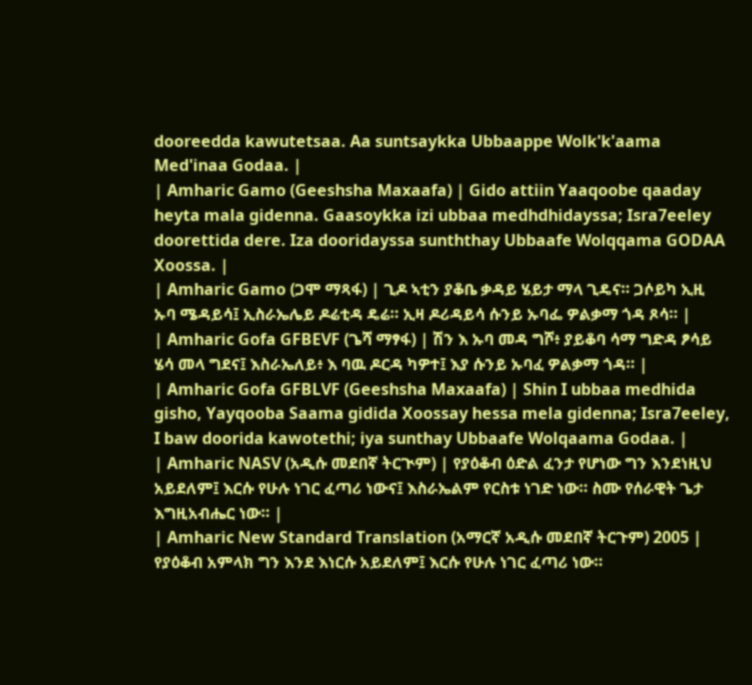dooreedda kawutetsaa. Aa suntsaykka Ubbaappe Wolk'k'aama Med'inaa Godaa. |
| Amharic Gamo (Geeshsha Maxaafa) | Gido attiin Yaaqoobe qaaday heyta mala gidenna. Gaasoykka izi ubbaa medhdhidayssa; Isra7eeley doorettida dere. Iza dooridayssa sunththay Ubbaafe Wolqqama GODAA Xoossa. |
| Amharic Gamo (ጋሞ ማጻፋ) | ጊዶ ኣቲን ያቆቤ ቃዳይ ሄይታ ማላ ጊዴና። ጋሶይካ ኢዚ ኡባ ሜዳይሳ፤ ኢስራኤሌይ ዶሬቲዳ ዴሬ። ኢዛ ዶሪዳይሳ ሱንይ ኡባፌ ዎልቃማ ጎዳ ጾሳ። |
| Amharic Gofa GFBEVF (ጌሻ ማፃፋ) | ሽን እ ኡባ መዳ ግሾ፥ ያይቆባ ሳማ ግድዳ ፆሳይ ሄሳ መላ ግደና፤ እስራኤለይ፥ እ ባዉ ዶርዳ ካዎተ፤ እያ ሱንይ ኡባፈ ዎልቃማ ጎዳ። |
| Amharic Gofa GFBLVF (Geeshsha Maxaafa) | Shin I ubbaa medhida gisho, Yayqooba Saama gidida Xoossay hessa mela gidenna; Isra7eeley, I baw doorida kawotethi; iya sunthay Ubbaafe Wolqaama Godaa. |
| Amharic NASV (አዲሱ መደበኛ ትርጒም) | የያዕቆብ ዕድል ፈንታ የሆነው ግን እንደነዚህ አይደለም፤ እርሱ የሁሉ ነገር ፈጣሪ ነውና፤ እስራኤልም የርስቱ ነገድ ነው። ስሙ የሰራዊት ጌታ እግዚአብሔር ነው። |
| Amharic New Standard Translation (አማርኛ አዲሱ መደበኛ ትርጉም) 2005 | የያዕቆብ አምላክ ግን እንደ እነርሱ አይደለም፤ እርሱ የሁሉ ነገር ፈጣሪ ነው።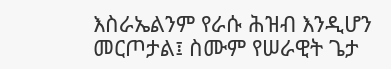እስራኤልንም የራሱ ሕዝብ እንዲሆን መርጦታል፤ ስሙም የሠራዊት ጌታ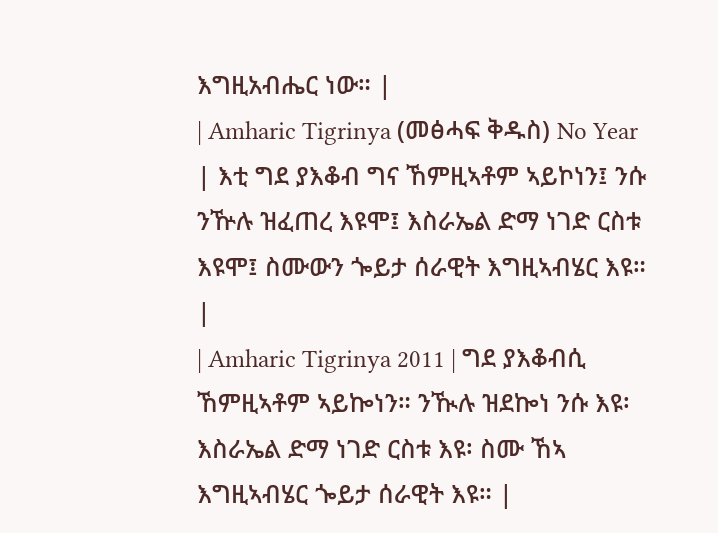እግዚአብሔር ነው። |
| Amharic Tigrinya (መፅሓፍ ቅዱስ) No Year | እቲ ግደ ያእቆብ ግና ኸምዚኣቶም ኣይኮነን፤ ንሱ ንዅሉ ዝፈጠረ እዩሞ፤ እስራኤል ድማ ነገድ ርስቱ እዩሞ፤ ስሙውን ጐይታ ሰራዊት እግዚኣብሄር እዩ። |
| Amharic Tigrinya 2011 | ግደ ያእቆብሲ ኸምዚኣቶም ኣይኰነን። ንዂሉ ዝደኰነ ንሱ እዩ፡ እስራኤል ድማ ነገድ ርስቱ እዩ፡ ስሙ ኸኣ እግዚኣብሄር ጐይታ ሰራዊት እዩ። |